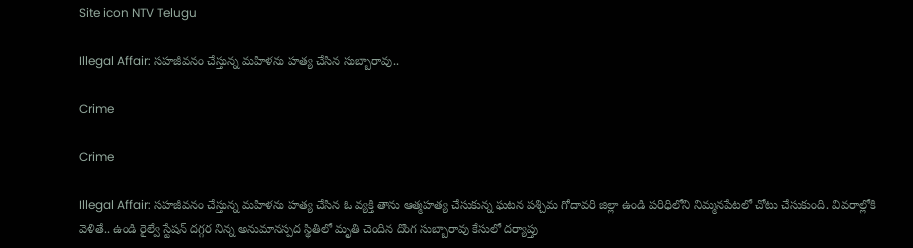Site icon NTV Telugu

Illegal Affair: సహజీవనం చేస్తున్న మహిళను హత్య చేసిన సుబ్బారావు..

Crime

Crime

Illegal Affair: సహజీవనం చేస్తున్న మహిళను హత్య చేసిన ఓ వ్యక్తి తాను ఆత్మహత్య చేసుకున్న ఘటన పశ్చిమ గోదావరి జిల్లా ఉండి పరిధిలోని నిమ్మనపేటలో చోటు చేసుకుంది. వివరాల్లోకి వెళితే.. ఉండి రైల్వే స్టేషన్ దగ్గర నిన్న అనుమానస్పద స్థితిలో మృతి చెందిన దొంగ సుబ్బారావు కేసులో దర్యాప్తు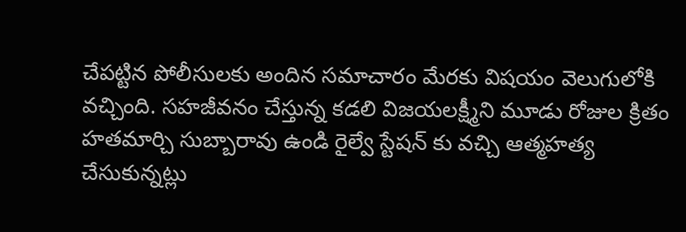చేపట్టిన పోలీసులకు అందిన సమాచారం మేరకు విషయం వెలుగులోకి వచ్చింది. సహజీవనం చేస్తున్న కడలి విజయలక్ష్మీని మూడు రోజుల క్రితం హతమార్చి సుబ్బారావు ఉండి రైల్వే స్టేషన్ కు వచ్చి ఆత్మహత్య చేసుకున్నట్లు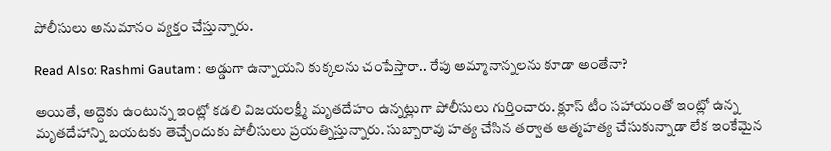పోలీసులు అనుమానం వ్యక్తం చేస్తున్నారు.

Read Also: Rashmi Gautam : అడ్డుగా ఉన్నాయని కుక్కలను చంపేస్తారా.. రేపు అమ్మానాన్నలను కూడా అంతేనా?

అయితే, అద్దెకు ఉంటున్న ఇంట్లో కడలి విజయలక్ష్మీ మృతదేహం ఉన్నట్లుగా పోలీసులు గుర్తించారు. క్లూస్ టీం సహాయంతో ఇంట్లో ఉన్న మృతదేహాన్ని బయటకు తెచ్చేందుకు పోలీసులు ప్రయత్నిస్తున్నారు. సుబ్బారావు హత్య చేసిన తర్వాత ఆత్మహత్య చేసుకున్నాడా లేక ఇంకేమైన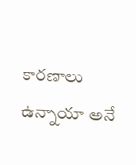కారణాలు ఉన్నాయా అనే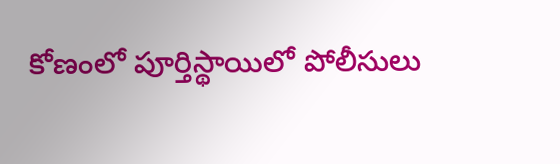కోణంలో పూర్తిస్థాయిలో పోలీసులు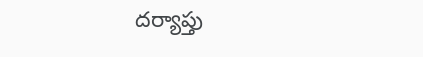దర్యాప్తు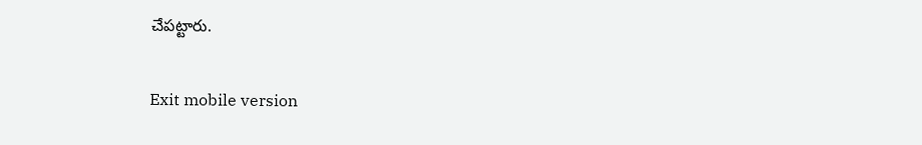చేపట్టారు.

Exit mobile version